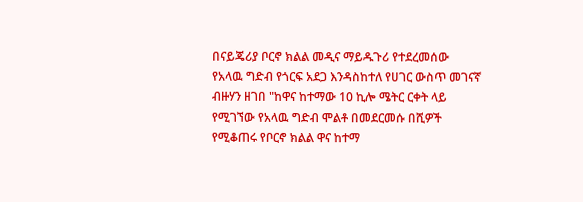በናይጄሪያ ቦርኖ ክልል መዲና ማይዱጉሪ የተደረመሰው የአላዉ ግድብ የጎርፍ አደጋ እንዳስከተለ የሀገር ውስጥ መገናኛ ብዙሃን ዘገበ "ከዋና ከተማው 10 ኪሎ ሜትር ርቀት ላይ የሚገኘው የአላዉ ግድብ ሞልቶ በመደርመሱ በሺዎች የሚቆጠሩ የቦርኖ ክልል ዋና ከተማ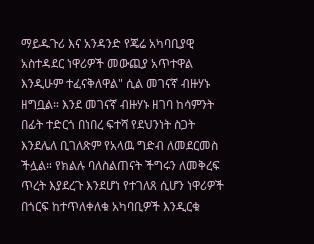ማይዱጉሪ እና አንዳንድ የጄሬ አካባቢያዊ አስተዳደር ነዋሪዎች መውጪያ አጥተዋል እንዲሁም ተፈናቅለዋል" ሲል መገናኛ ብዙሃኑ ዘግቧል። እንደ መገናኛ ብዙሃኑ ዘገባ ከሳምንት በፊት ተድርጎ በነበረ ፍተሻ የደህንነት ስጋት እንደሌለ ቢገለጽም የአላዉ ግድብ ለመደርመስ ችሏል። የክልሉ ባለስልጠናት ችግሩን ለመቅረፍ ጥረት እያደረጉ እንደሆነ የተገለጸ ሲሆን ነዋሪዎች በጎርፍ ከተጥለቀለቁ አካባቢዎች እንዲርቁ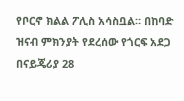የቦርኖ ክልል ፖሊስ አሳስቧል። በከባድ ዝናብ ምክንያት የደረሰው የጎርፍ አደጋ በናይጄሪያ 28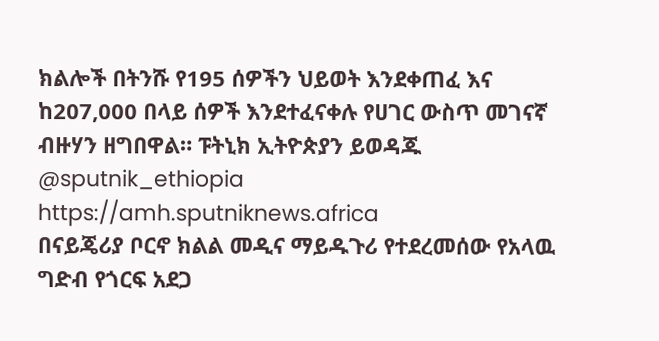ክልሎች በትንሹ የ195 ሰዎችን ህይወት እንደቀጠፈ እና ከ207,000 በላይ ሰዎች እንደተፈናቀሉ የሀገር ውስጥ መገናኛ ብዙሃን ዘግበዋል። ፑትኒክ ኢትዮጵያን ይወዳጁ @sputnik_ethiopia
https://amh.sputniknews.africa
በናይጄሪያ ቦርኖ ክልል መዲና ማይዱጉሪ የተደረመሰው የአላዉ ግድብ የጎርፍ አደጋ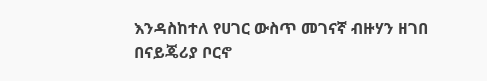እንዳስከተለ የሀገር ውስጥ መገናኛ ብዙሃን ዘገበ
በናይጄሪያ ቦርኖ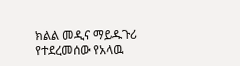ክልል መዲና ማይዱጉሪ የተደረመሰው የአላዉ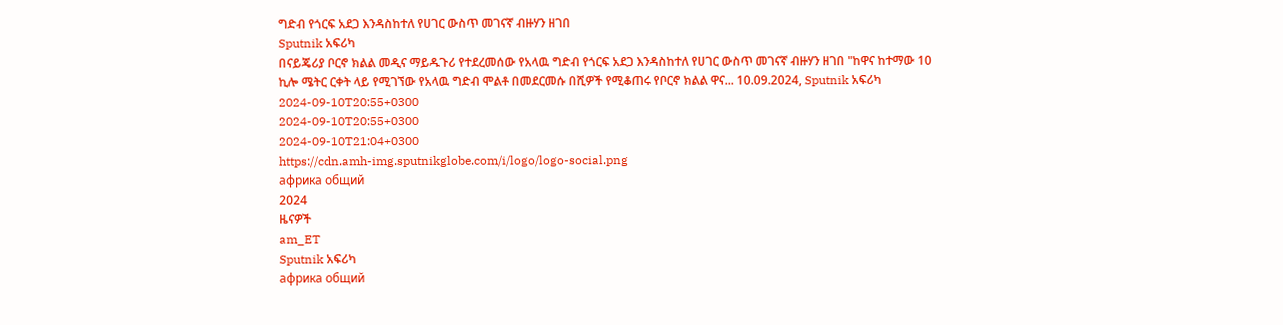ግድብ የጎርፍ አደጋ እንዳስከተለ የሀገር ውስጥ መገናኛ ብዙሃን ዘገበ
Sputnik አፍሪካ
በናይጄሪያ ቦርኖ ክልል መዲና ማይዱጉሪ የተደረመሰው የአላዉ ግድብ የጎርፍ አደጋ እንዳስከተለ የሀገር ውስጥ መገናኛ ብዙሃን ዘገበ "ከዋና ከተማው 10 ኪሎ ሜትር ርቀት ላይ የሚገኘው የአላዉ ግድብ ሞልቶ በመደርመሱ በሺዎች የሚቆጠሩ የቦርኖ ክልል ዋና... 10.09.2024, Sputnik አፍሪካ
2024-09-10T20:55+0300
2024-09-10T20:55+0300
2024-09-10T21:04+0300
https://cdn.amh-img.sputnikglobe.com/i/logo/logo-social.png
африка общий
2024
ዜናዎች
am_ET
Sputnik አፍሪካ
африка общий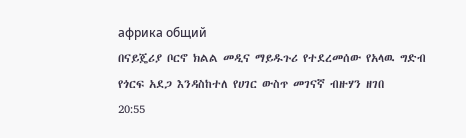африка общий
በናይጄሪያ ቦርኖ ክልል መዲና ማይዱጉሪ የተደረመሰው የአላዉ ግድብ የጎርፍ አደጋ እንዳስከተለ የሀገር ውስጥ መገናኛ ብዙሃን ዘገበ
20:55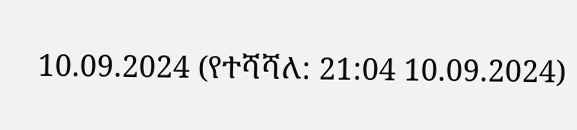10.09.2024 (የተሻሻለ: 21:04 10.09.2024)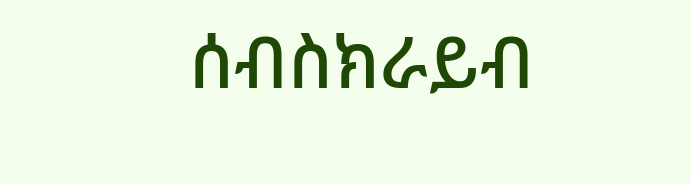ሰብስክራይብ